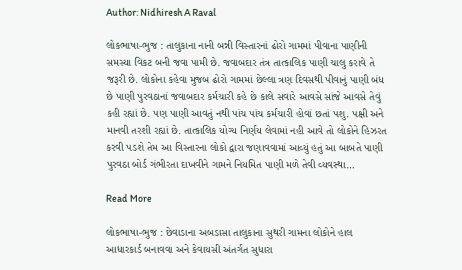Author: Nidhiresh A Raval

લોકભાષા-ભુજ : તાલુકાના નાની બન્ની વિસ્તારનાં ઢોરો ગામમાં પીવાના પાણીની સમસ્યા વિકટ બની જવા પામી છે. જવાબદાર તંત્ર તાત્કાલિક પાણી ચાલુ કરાવે તે જરૂરી છે. લોકોના કહેવા મુજબ ઢોરો ગામમાં છેલ્લા ત્રણ દિવસથી પીવાનું પાણી બંધ છે પાણી પુરવઠાનાં જવાબદાર કર્મચારી કહે છે કાલે સવારે આવસે સાંજે આવસે તેવું કહી રહ્યાં છે. પણ પાણી આવતું નથી પાંચ પાંચ કર્મચારી હોવાં છતાં પશુ. પક્ષી અને માનવી તરશી રહ્યાં છે. તાત્કાલિક યોગ્ય નિર્ણય લેવામાં નહી આવે તો લોકોને હિઝરત કરવી પડશે તેમ આ વિસ્તારના લોકો દ્વારા જણાવવામાં આવ્યું હતું આ બાબતે પાણી પુરવઠા બોર્ડ ગંભીરતા દાખવીને ગામને નિયમિત પાણી મળે તેવી વ્યવસ્થા…

Read More

લોકભાષા-ભુજ : છેવાડાના અબડાસા તાલુકાના સુથરી ગામના લોકોને હાલ આધારકાર્ડ બનાવવા અને કેવાયસી અંતર્ગત સુધારા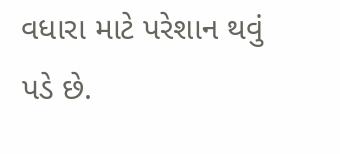વધારા માટે પરેશાન થવું પડે છે.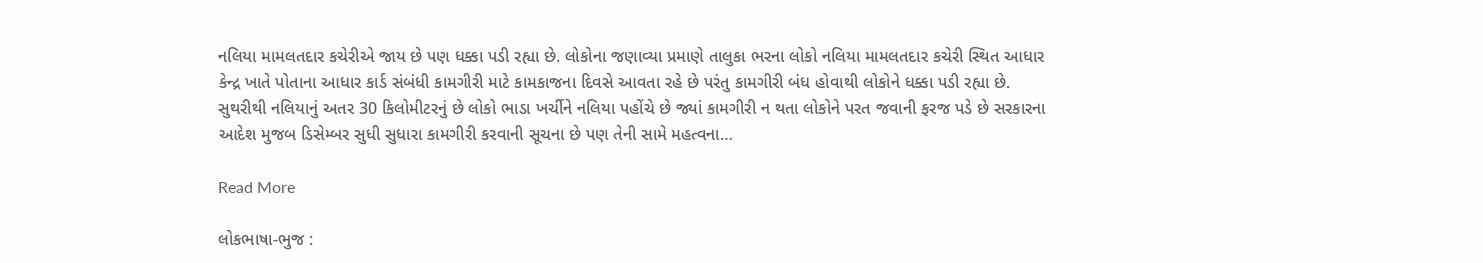નલિયા મામલતદાર કચેરીએ જાય છે પણ ધક્કા પડી રહ્યા છે. લોકોના જણાવ્યા પ્રમાણે તાલુકા ભરના લોકો નલિયા મામલતદાર કચેરી સ્થિત આધાર કેન્દ્ર ખાતે પોતાના આધાર કાર્ડ સંબંધી કામગીરી માટે કામકાજના દિવસે આવતા રહે છે પરંતુ કામગીરી બંધ હોવાથી લોકોને ધક્કા પડી રહ્યા છે. સુથરીથી નલિયાનું અતર 30 કિલોમીટરનું છે લોકો ભાડા ખર્ચીને નલિયા પહોંચે છે જ્યાં કામગીરી ન થતા લોકોને પરત જવાની ફરજ પડે છે સરકારના આદેશ મુજબ ડિસેમ્બર સુધી સુધારા કામગીરી કરવાની સૂચના છે પણ તેની સામે મહત્વના…

Read More

લોકભાષા-ભુજ :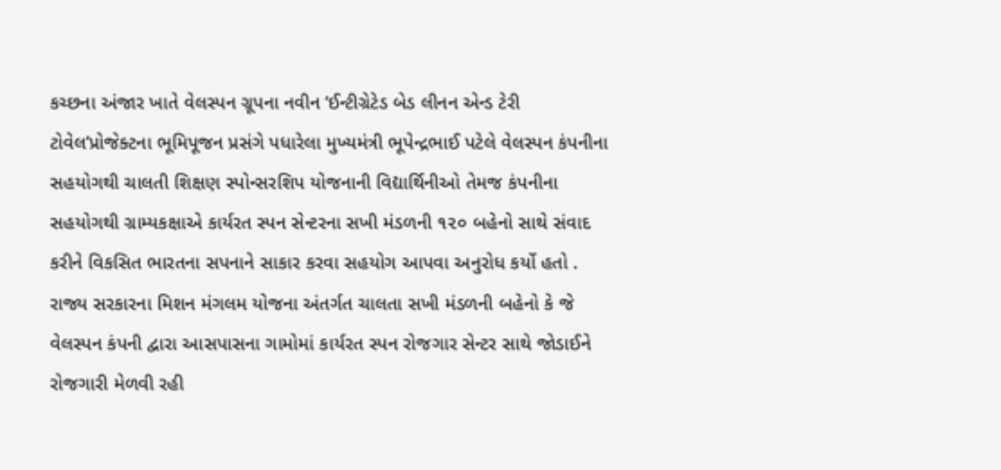કચ્છના અંજાર ખાતે વેલસ્પન ગ્રૂપના નવીન ‘ઈન્ટીગ્રેટેડ બેડ લીનન એન્ડ ટેરી ટોવેલ’પ્રોજેક્ટના ભૂમિપૂજન પ્રસંગે પધારેલા મુખ્યમંત્રી ભૂપેન્દ્રભાઈ પટેલે વેલસ્પન કંપનીના સહયોગથી ચાલતી શિક્ષણ સ્પોન્સરશિપ યોજનાની વિદ્યાર્થિનીઓ તેમજ કંપનીના સહયોગથી ગ્રામ્યકક્ષાએ કાર્યરત સ્પન સેન્ટરના સખી મંડળની ૧૨૦ બહેનો સાથે સંવાદ કરીને વિકસિત ભારતના સપનાને સાકાર કરવા સહયોગ આપવા અનુરોધ કર્યો હતો . રાજ્ય સરકારના મિશન મંગલમ યોજના અંતર્ગત ચાલતા સખી મંડળની બહેનો કે જે વેલસ્પન કંપની દ્વારા આસપાસના ગામોમાં કાર્યરત સ્પન રોજગાર સેન્ટર સાથે જોડાઈને રોજગારી મેળવી રહી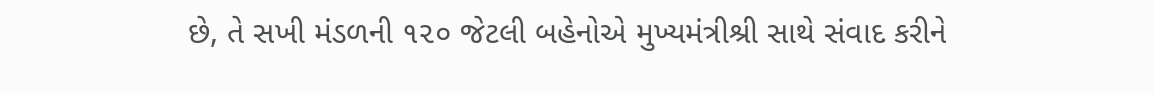છે, તે સખી મંડળની ૧૨૦ જેટલી બહેનોએ મુખ્યમંત્રીશ્રી સાથે સંવાદ કરીને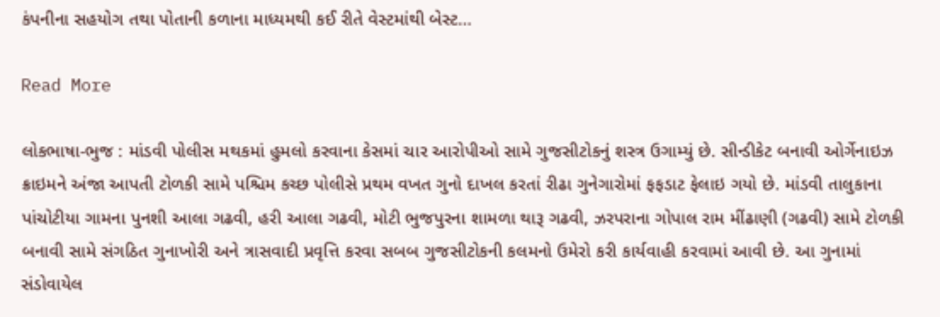કંપનીના સહયોગ તથા પોતાની કળાના માધ્યમથી કઈ રીતે વેસ્ટમાંથી બેસ્ટ…

Read More

લોકભાષા-ભુજ : માંડવી પોલીસ મથકમાં હુમલો કરવાના કેસમાં ચાર આરોપીઓ સામે ગુજસીટોકનું શસ્ત્ર ઉગામ્યું છે. સીન્ડીકેટ બનાવી ઓર્ગેનાઇઝ ક્રાઇમને અંજા આપતી ટોળકી સામે પશ્ચિમ કચ્છ પોલીસે પ્રથમ વખત ગુનો દાખલ કરતાં રીઢા ગુનેગારોમાં ફફડાટ ફેલાઇ ગયો છે. માંડવી તાલુકાના પાંચોટીયા ગામના પુનશી આલા ગઢવી, હરી આલા ગઢવી, મોટી ભુજપુરના શામળા થારૂ ગઢવી, ઝરપરાના ગોપાલ રામ મીંઢાણી (ગઢવી) સામે ટોળકી બનાવી સામે સંગઠિત ગુનાખોરી અને ત્રાસવાદી પ્રવૃત્તિ કરવા સબબ ગુજસીટોકની કલમનો ઉમેરો કરી કાર્યવાહી કરવામાં આવી છે. આ ગુનામાં સંડોવાયેલ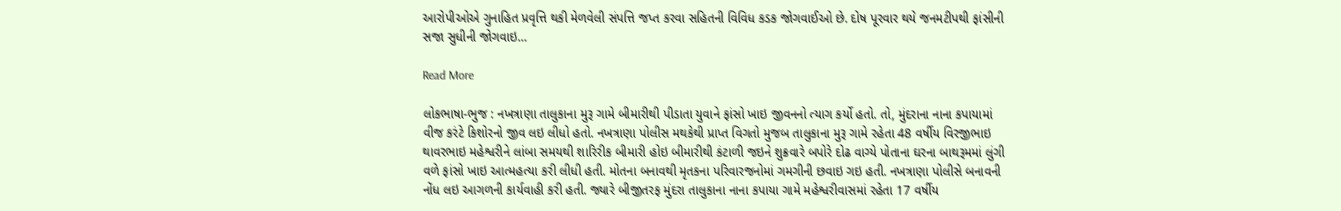આરોપીઓએ ગુનાહિત પ્રવૃત્તિ થકી મેળવેલી સંપત્તિ જપ્ત કરવા સહિતની વિવિધ કડક જોગવાઈઓ છે. દોષ પૂરવાર થયે જનમટીપથી ફાંસીની સજા સુધીની જોગવાઇ…

Read More

લોકભાષા-ભુજ : નખત્રાણા તાલુકાના મુરૂ ગામે બીમારીથી પીડાતા યુવાને ફાંસો ખાઇ જીવનનો ત્યાગ કર્યો હતો. તો, મુંદરાના નાના કપાયામાં વીજ કરંટે કિશોરનો જીવ લઇ લીધો હતો. નખત્રાણા પોલીસ મથકેથી પ્રાપ્ત વિગતો મુજબ તાલુકાના મુરૂ ગામે રહેતા 48 વર્ષીય વિરજીભાઇ થાવરભાઇ મહેશ્વરીને લાંબા સમયથી શારિરીક બીમારી હોઇ બીમારીથી કંટાળી જઇને શુક્રવારે બપોરે દોઢ વાગ્યે પોતાના ઘરના બાથરૂમમાં લુંગી વળે ફાંસો ખાઇ આત્મહત્યા કરી લીધી હતી. મોતના બનાવથી મૃતકના પરિવારજનોમાં ગમગીની છવાઇ ગઇ હતી. નખત્રાણા પોલીસે બનાવની નોંધ લઇ આગળની કાર્યવાહી કરી હતી. જ્યારે બીજીતરફ મુંદરા તાલુકાના નાના કપાયા ગામે મહેશ્વરીવાસમાં રહેતા 17 વર્ષીય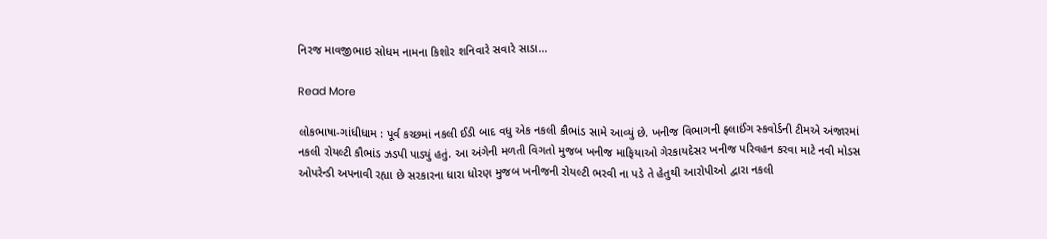નિરજ માવજીભાઇ સોધમ નામના કિશોર શનિવારે સવારે સાડા…

Read More

લોકભાષા-ગાંધીધામ : પૂર્વ કચ્છમાં નકલી ઈડી બાદ વધુ એક નકલી કૌભાંડ સામે આવ્યું છે. ખનીજ વિભાગની ફ્લાઈંગ સ્કવોર્ડની ટીમએ અંજારમાં નકલી રોયલ્ટી કૌભાંડ ઝડપી પાડ્યું હતું. આ અંગેની મળતી વિગતો મુજબ ખનીજ માફિયાઓ ગેરકાયદેસર ખનીજ પરિવહન કરવા માટે નવી મોડસ ઓપરેન્ડી અપનાવી રહ્યા છે સરકારના ધારા ધોરણ મુજબ ખનીજની રોયલ્ટી ભરવી ના પડે તે હેતુથી આરોપીઓ દ્વારા નકલી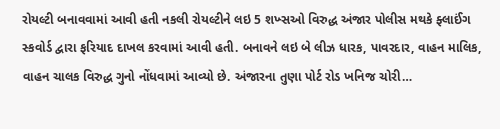રોયલ્ટી બનાવવામાં આવી હતી નકલી રોયલ્ટીને લઇ 5 શખ્સઓ વિરુદ્ધ અંજાર પોલીસ મથકે ફ્લાઈંગ સ્કવોર્ડ દ્વારા ફરિયાદ દાખલ કરવામાં આવી હતી. બનાવને લઇ બે લીઝ ધારક, પાવરદાર, વાહન માલિક, વાહન ચાલક વિરુદ્ધ ગુનો નોંધવામાં આવ્યો છે. અંજારના તુણા પોર્ટ રોડ ખનિજ ચોરી…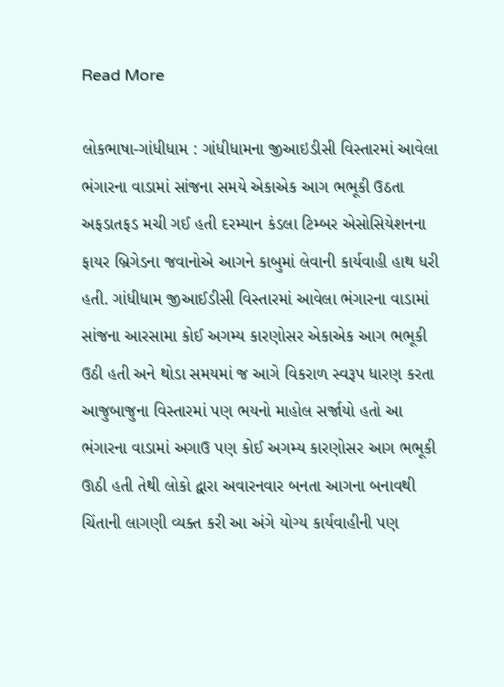Read More

લોકભાષા-ગાંધીધામ : ગાંધીધામના જીઆઇડીસી વિસ્તારમાં આવેલા ભંગારના વાડામાં સાંજના સમયે એકાએક આગ ભભૂકી ઉઠતા અફડાતફડ મચી ગઈ હતી દરમ્યાન કંડલા ટિમ્બર એસોસિયેશનના ફાયર બ્રિગેડના જવાનોએ આગને કાબુમાં લેવાની કાર્યવાહી હાથ ધરી હતી. ગાંધીધામ જીઆઈડીસી વિસ્તારમાં આવેલા ભંગારના વાડામાં સાંજના આરસામા કોઈ અગમ્ય કારણોસર એકાએક આગ ભભૂકી ઉઠી હતી અને થોડા સમયમાં જ આગે વિકરાળ સ્વરૂપ ધારણ કરતા આજુબાજુના વિસ્તારમાં પણ ભયનો માહોલ સર્જાયો હતો આ ભંગારના વાડામાં અગાઉ પણ કોઈ અગમ્ય કારણોસર આગ ભભૂકી ઊઠી હતી તેથી લોકો દ્વારા અવારનવાર બનતા આગના બનાવથી ચિંતાની લાગણી વ્યક્ત કરી આ અંગે યોગ્ય કાર્યવાહીની પણ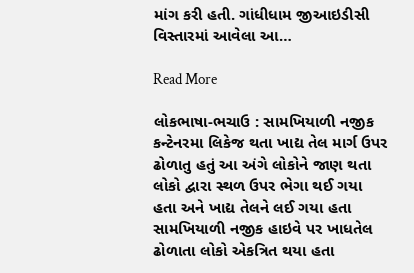માંગ કરી હતી. ગાંધીધામ જીઆઇડીસી વિસ્તારમાં આવેલા આ…

Read More

લોકભાષા-ભચાઉ : સામખિયાળી નજીક કન્ટેનરમા લિકેજ થતા ખાદ્ય તેલ માર્ગ ઉપર ઢોળાતુ હતું આ અંગે લોકોને જાણ થતા લોકો દ્વારા સ્થળ ઉપર ભેગા થઈ ગયા હતા અને ખાદ્ય તેલને લઈ ગયા હતા સામખિયાળી નજીક હાઇવે પર ખાધતેલ ઢોળાતા લોકો એકત્રિત થયા હતા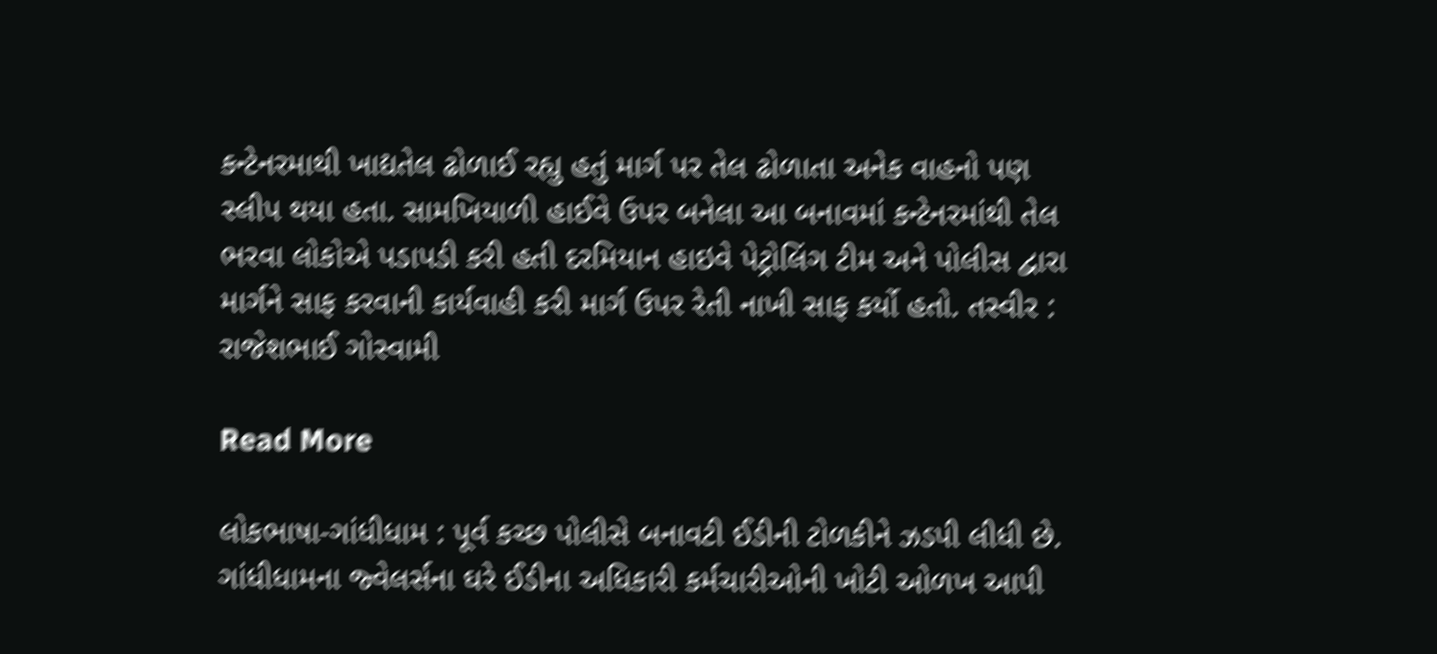કન્ટેનરમાથી ખાદ્યતેલ ઢોળાઈ રહ્યુ હતું માર્ગ પર તેલ ઢોળાતા અનેક વાહનો પણ સ્લીપ થયા હતા. સામખિયાળી હાઈવે ઉપર બનેલા આ બનાવમાં કન્ટેનરમાંથી તેલ ભરવા લોકોએ પડાપડી કરી હતી દરમિયાન હાઇવે પેટ્રોલિંગ ટીમ અને પોલીસ દ્વારા માર્ગને સાફ કરવાની કાર્યવાહી કરી માર્ગ ઉપર રેતી નાખી સાફ કર્યો હતો. તસ્વીર : રાજેશભાઈ ગોસ્વામી

Read More

લોકભાષા-ગાંધીધામ : પૂર્વ કચ્છ પોલીસે બનાવટી ઈડીની ટોળકીને ઝડપી લીધી છે. ગાંધીધામના જ્વેલર્સના ઘરે ઈડીના અધિકારી કર્મચારીઓની ખોટી ઓળખ આપી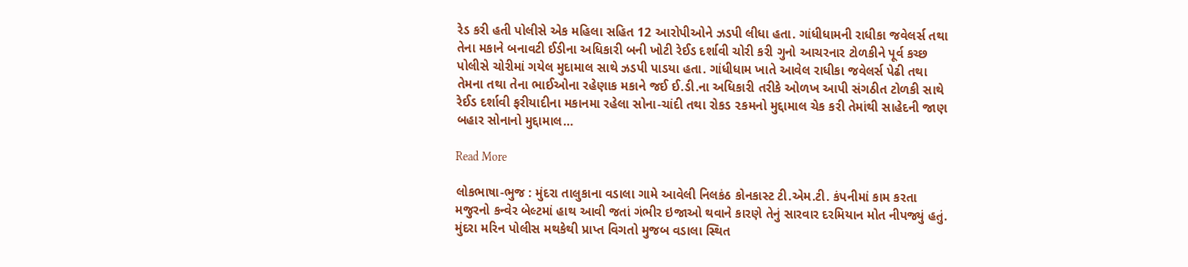રેડ કરી હતી પોલીસે એક મહિલા સહિત 12 આરોપીઓને ઝડપી લીધા હતા. ગાંધીધામની રાધીકા જવેલર્સ તથા તેના મકાને બનાવટી ઈડીના અધિકારી બની ખોટી રેઈડ દર્શાવી ચોરી કરી ગુનો આચરનાર ટોળકીને પૂર્વ કચ્છ પોલીસે ચોરીમાં ગયેલ મુદામાલ સાથે ઝડપી પાડયા હતા. ગાંધીધામ ખાતે આવેલ રાધીકા જવેલર્સ પેઢી તથા તેમના તથા તેના ભાઈઓના રહેણાક મકાને જઈ ઈ.ડી.ના અધિકારી તરીકે ઓળખ આપી સંગઠીત ટોળકી સાથે રેઈડ દર્શાવી ફરીયાદીના મકાનમા રહેલા સોના-ચાંદી તથા રોકડ ૨કમનો મુદ્દામાલ ચેક કરી તેમાંથી સાહેદની જાણ બહાર સોનાનો મુદ્દામાલ…

Read More

લોકભાષા-ભુજ : મુંદરા તાલુકાના વડાલા ગામે આવેલી નિલકંઠ કોનકાસ્ટ ટી.એમ.ટી. કંપનીમાં કામ કરતા મજુરનો કન્વેર બેલ્ટમાં હાથ આવી જતાં ગંભીર ઇજાઓ થવાને કારણે તેનું સારવાર દરમિયાન મોત નીપજ્યું હતું. મુંદરા મરિન પોલીસ મથકેથી પ્રાપ્ત વિગતો મુજબ વડાલા સ્થિત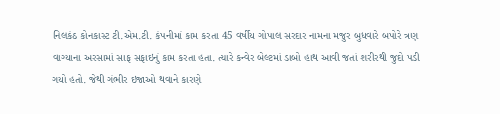નિલકંઠ કોનકાસ્ટ ટી.એમ.ટી. કંપનીમાં કામ કરતા 45 વર્ષીય ગોપાલ સરદાર નામના મજુર બુધવારે બપોરે ત્રણ વાગ્યાના અરસામાં સાફ સફાઇનું કામ કરતા હતા. ત્યારે કન્વેર બેલ્ટમાં ડાબો હાથ આવી જતાં શરીરથી જુદો પડી ગયો હતો. જેથી ગંભીર ઇજાઓ થવાને કારણે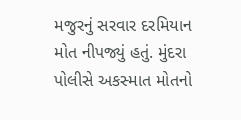મજુરનું સરવાર દરમિયાન મોત નીપજ્યું હતું. મુંદરા પોલીસે અકસ્માત મોતનો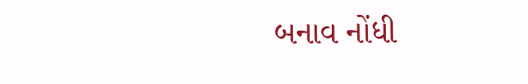બનાવ નોંધી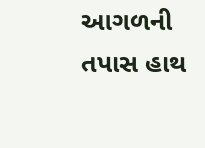આગળની તપાસ હાથ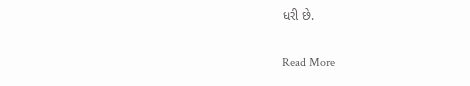ધરી છે.

Read More